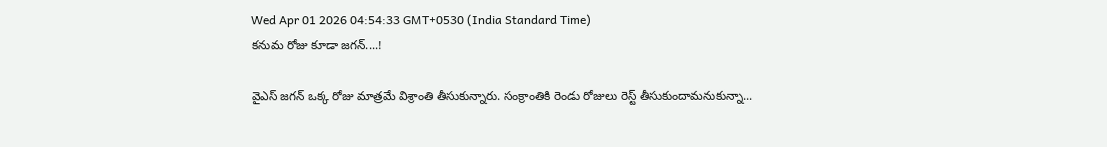Wed Apr 01 2026 04:54:33 GMT+0530 (India Standard Time)
కనుమ రోజు కూడా జగన్....!

వైఎస్ జగన్ ఒక్క రోజు మాత్రమే విశ్రాంతి తీసుకున్నారు. సంక్రాంతికి రెండు రోజులు రెస్ట్ తీసుకుందామనుకున్నా...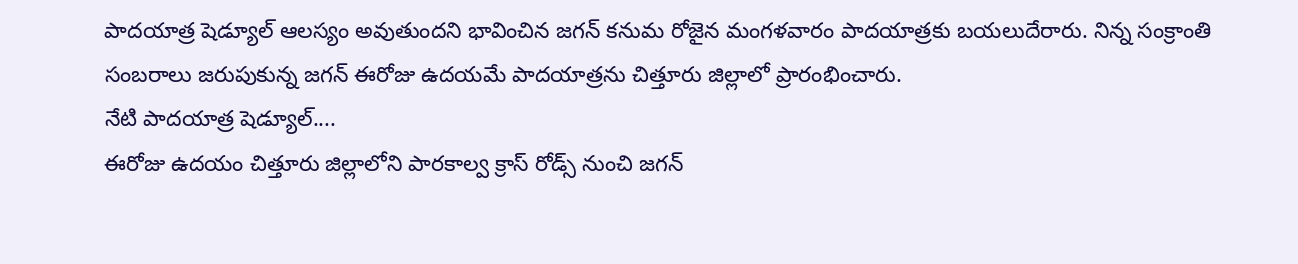పాదయాత్ర షెడ్యూల్ ఆలస్యం అవుతుందని భావించిన జగన్ కనుమ రోజైన మంగళవారం పాదయాత్రకు బయలుదేరారు. నిన్న సంక్రాంతి సంబరాలు జరుపుకున్న జగన్ ఈరోజు ఉదయమే పాదయాత్రను చిత్తూరు జిల్లాలో ప్రారంభించారు.
నేటి పాదయాత్ర షెడ్యూల్....
ఈరోజు ఉదయం చిత్తూరు జిల్లాలోని పారకాల్వ క్రాస్ రోడ్స్ నుంచి జగన్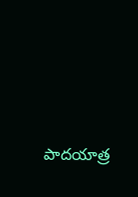పాదయాత్ర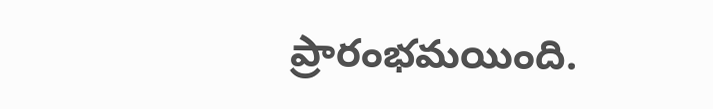ప్రారంభమయింది.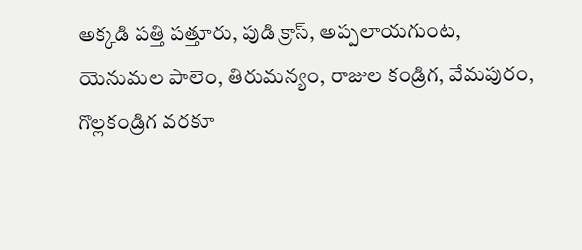అక్కడి పత్తి పత్తూరు, పుడి క్రాస్, అప్పలాయగుంట, యెనుమల పాలెం, తిరుమన్యం, రాజుల కండ్రిగ, వేమపురం, గొల్లకండ్రిగ వరకూ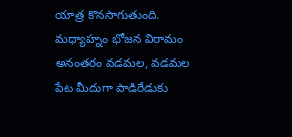యాత్ర కొనసాగుతుంది. మధ్యాహ్నం భోజన విరామం అనంతరం వడమల, వడమల పేట మీదుగా పాడిరేడుకు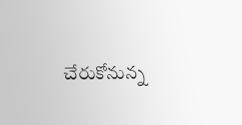చేరుకోనున్న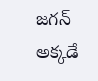జగన్ అక్కడే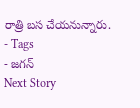రాత్రి బస చేయనున్నారు.
- Tags
- జగన్
Next Story